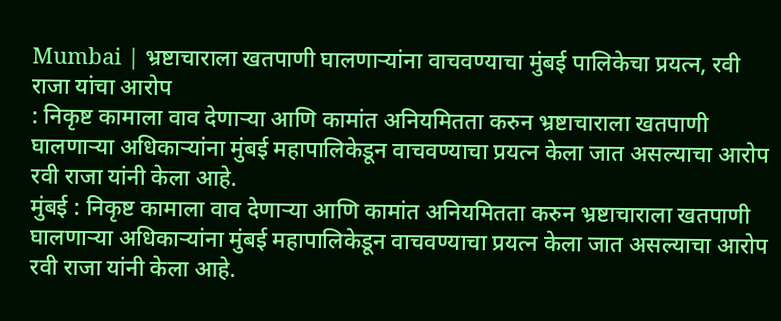Mumbai | भ्रष्टाचाराला खतपाणी घालणाऱ्यांना वाचवण्याचा मुंबई पालिकेचा प्रयत्न, रवी राजा यांचा आरोप
: निकृष्ट कामाला वाव देणाऱ्या आणि कामांत अनियमितता करुन भ्रष्टाचाराला खतपाणी घालणाऱ्या अधिकाऱ्यांना मुंबई महापालिकेडून वाचवण्याचा प्रयत्न केला जात असल्याचा आरोप रवी राजा यांनी केला आहे.
मुंबई : निकृष्ट कामाला वाव देणाऱ्या आणि कामांत अनियमितता करुन भ्रष्टाचाराला खतपाणी घालणाऱ्या अधिकाऱ्यांना मुंबई महापालिकेडून वाचवण्याचा प्रयत्न केला जात असल्याचा आरोप रवी राजा यांनी केला आहे.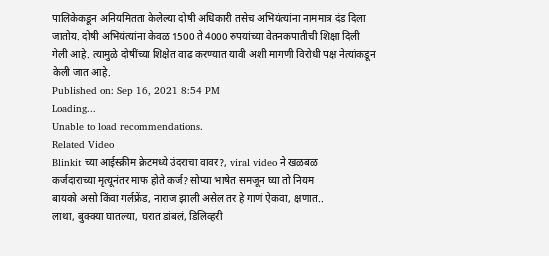पालिकेकडून अनियमितता केलेल्या दोषी अधिकारी तसेच अभियंत्यांना नाममात्र दंड दिला जातोय. दोषी अभियंत्यांना केवळ 1500 ते 4000 रुपयांच्या वेतनकपातीची शिक्षा दिली गेली आहे. त्यामुळे दोषींच्या शिक्षेत वाढ करण्यात यावी अशी मागणी विरोधी पक्ष नेत्यांकडून केली जात आहे.
Published on: Sep 16, 2021 8:54 PM
Loading...
Unable to load recommendations.
Related Video
Blinkit च्या आईस्क्रीम क्रेटमध्ये उंदराचा वावर?, viral video ने खळबळ
कर्जदाराच्या मृत्यूनंतर माफ होते कर्ज? सोप्या भाषेत समजून घ्या तो नियम
बायको असो किंवा गर्लफ्रेंड, नाराज झाली असेल तर हे गाणं ऐकवा, क्षणात..
लाथा, बुक्क्या घातल्या, घरात डांबलं, डिलिव्हरी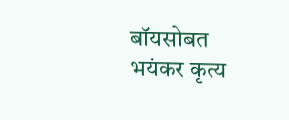बॉयसोबत भयंकर कृत्य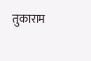तुकाराम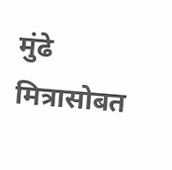मुंढे मित्रासोबत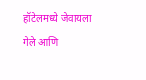हॉटेलमध्ये जेवायला गेले आणि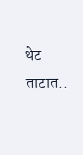थेट ताटात..